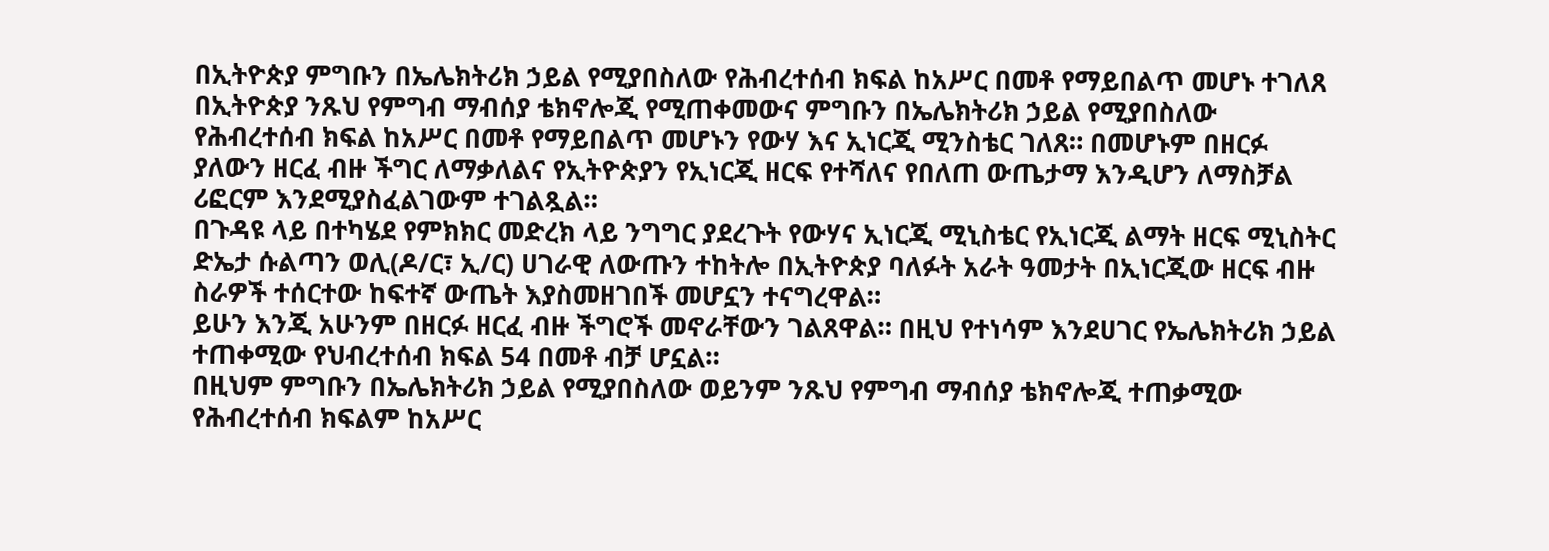በኢትዮጵያ ምግቡን በኤሌክትሪክ ኃይል የሚያበስለው የሕብረተሰብ ክፍል ከአሥር በመቶ የማይበልጥ መሆኑ ተገለጸ
በኢትዮጵያ ንጹህ የምግብ ማብሰያ ቴክኖሎጂ የሚጠቀመውና ምግቡን በኤሌክትሪክ ኃይል የሚያበስለው የሕብረተሰብ ክፍል ከአሥር በመቶ የማይበልጥ መሆኑን የውሃ እና ኢነርጂ ሚንስቴር ገለጸ። በመሆኑም በዘርፉ ያለውን ዘርፈ ብዙ ችግር ለማቃለልና የኢትዮጵያን የኢነርጂ ዘርፍ የተሻለና የበለጠ ውጤታማ እንዲሆን ለማስቻል ሪፎርም እንደሚያስፈልገውም ተገልጿል።
በጉዳዩ ላይ በተካሄደ የምክክር መድረክ ላይ ንግግር ያደረጉት የውሃና ኢነርጂ ሚኒስቴር የኢነርጂ ልማት ዘርፍ ሚኒስትር ድኤታ ሱልጣን ወሊ(ዶ/ር፣ ኢ/ር) ሀገራዊ ለውጡን ተከትሎ በኢትዮጵያ ባለፉት አራት ዓመታት በኢነርጂው ዘርፍ ብዙ ስራዎች ተሰርተው ከፍተኛ ውጤት እያስመዘገበች መሆኗን ተናግረዋል።
ይሁን እንጂ አሁንም በዘርፉ ዘርፈ ብዙ ችግሮች መኖራቸውን ገልጸዋል። በዚህ የተነሳም እንደሀገር የኤሌክትሪክ ኃይል ተጠቀሚው የህብረተሰብ ክፍል 54 በመቶ ብቻ ሆኗል።
በዚህም ምግቡን በኤሌክትሪክ ኃይል የሚያበስለው ወይንም ንጹህ የምግብ ማብሰያ ቴክኖሎጂ ተጠቃሚው የሕብረተሰብ ክፍልም ከአሥር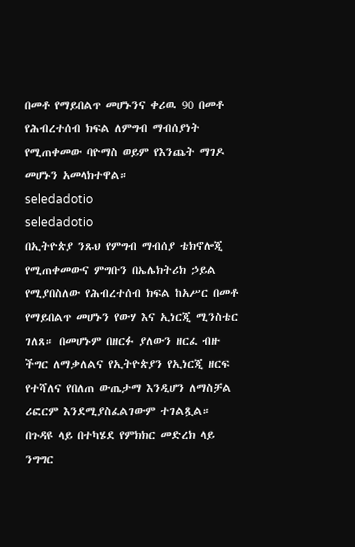በመቶ የማይበልጥ መሆኑንና ቀሪዉ 90 በመቶ የሕብረተሰብ ክፍል ለምግብ ማብሰያነት የሚጠቀመው ባዮማስ ወይም የእንጨት ማገዶ መሆኑን አመላክተዋል።
seledadotio
seledadotio
በኢትዮጵያ ንጹህ የምግብ ማብሰያ ቴክኖሎጂ የሚጠቀመውና ምግቡን በኤሌክትሪክ ኃይል የሚያበስለው የሕብረተሰብ ክፍል ከአሥር በመቶ የማይበልጥ መሆኑን የውሃ እና ኢነርጂ ሚንስቴር ገለጸ። በመሆኑም በዘርፉ ያለውን ዘርፈ ብዙ ችግር ለማቃለልና የኢትዮጵያን የኢነርጂ ዘርፍ የተሻለና የበለጠ ውጤታማ እንዲሆን ለማስቻል ሪፎርም እንደሚያስፈልገውም ተገልጿል።
በጉዳዩ ላይ በተካሄደ የምክክር መድረክ ላይ ንግግር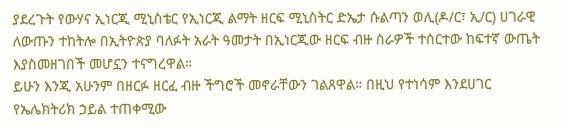ያደረጉት የውሃና ኢነርጂ ሚኒስቴር የኢነርጂ ልማት ዘርፍ ሚኒስትር ድኤታ ሱልጣን ወሊ(ዶ/ር፣ ኢ/ር) ሀገራዊ ለውጡን ተከትሎ በኢትዮጵያ ባለፉት አራት ዓመታት በኢነርጂው ዘርፍ ብዙ ስራዎች ተሰርተው ከፍተኛ ውጤት እያስመዘገበች መሆኗን ተናግረዋል።
ይሁን እንጂ አሁንም በዘርፉ ዘርፈ ብዙ ችግሮች መኖራቸውን ገልጸዋል። በዚህ የተነሳም እንደሀገር የኤሌክትሪክ ኃይል ተጠቀሚው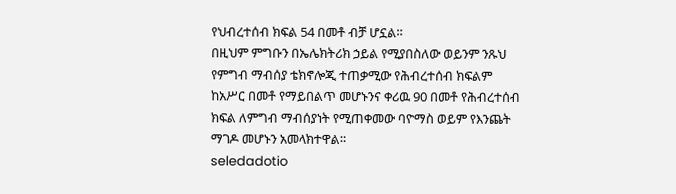የህብረተሰብ ክፍል 54 በመቶ ብቻ ሆኗል።
በዚህም ምግቡን በኤሌክትሪክ ኃይል የሚያበስለው ወይንም ንጹህ የምግብ ማብሰያ ቴክኖሎጂ ተጠቃሚው የሕብረተሰብ ክፍልም ከአሥር በመቶ የማይበልጥ መሆኑንና ቀሪዉ 90 በመቶ የሕብረተሰብ ክፍል ለምግብ ማብሰያነት የሚጠቀመው ባዮማስ ወይም የእንጨት ማገዶ መሆኑን አመላክተዋል።
seledadotio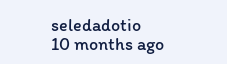seledadotio
10 months ago